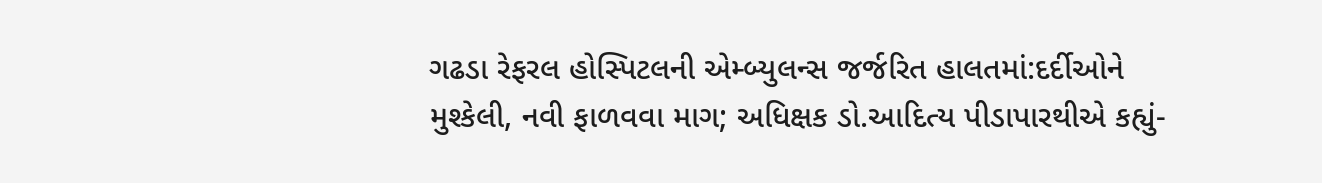ગઢડા રેફરલ હોસ્પિટલની એમ્બ્યુલન્સ જર્જરિત હાલતમાં:દર્દીઓને મુશ્કેલી, નવી ફાળવવા માગ; અધિક્ષક ડો.આદિત્ય પીડાપારથીએ કહ્યું-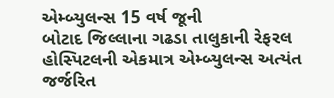એમ્બ્યુલન્સ 15 વર્ષ જૂની
બોટાદ જિલ્લાના ગઢડા તાલુકાની રેફરલ હોસ્પિટલની એકમાત્ર એમ્બ્યુલન્સ અત્યંત જર્જરિત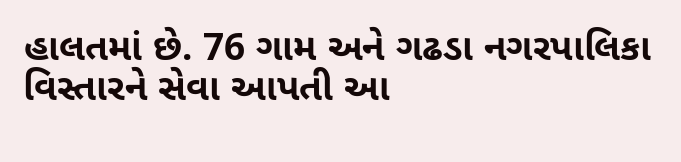હાલતમાં છે. 76 ગામ અને ગઢડા નગરપાલિકા વિસ્તારને સેવા આપતી આ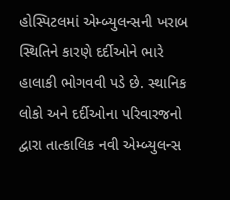હોસ્પિટલમાં એમ્બ્યુલન્સની ખરાબ સ્થિતિને કારણે દર્દીઓને ભારે હાલાકી ભોગવવી પડે છે. સ્થાનિક લોકો અને દર્દીઓના પરિવારજનો દ્વારા તાત્કાલિક નવી એમ્બ્યુલન્સ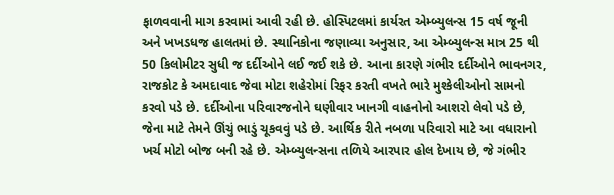ફાળવવાની માગ કરવામાં આવી રહી છે. હોસ્પિટલમાં કાર્યરત એમ્બ્યુલન્સ 15 વર્ષ જૂની અને ખખડધજ હાલતમાં છે. સ્થાનિકોના જણાવ્યા અનુસાર, આ એમ્બ્યુલન્સ માત્ર 25 થી 50 કિલોમીટર સુધી જ દર્દીઓને લઈ જઈ શકે છે. આના કારણે ગંભીર દર્દીઓને ભાવનગર, રાજકોટ કે અમદાવાદ જેવા મોટા શહેરોમાં રિફર કરતી વખતે ભારે મુશ્કેલીઓનો સામનો કરવો પડે છે. દર્દીઓના પરિવારજનોને ઘણીવાર ખાનગી વાહનોનો આશરો લેવો પડે છે, જેના માટે તેમને ઊંચું ભાડું ચૂકવવું પડે છે. આર્થિક રીતે નબળા પરિવારો માટે આ વધારાનો ખર્ચ મોટો બોજ બની રહે છે. એમ્બ્યુલન્સના તળિયે આરપાર હોલ દેખાય છે, જે ગંભીર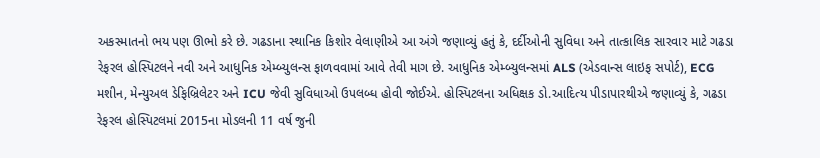અકસ્માતનો ભય પણ ઊભો કરે છે. ગઢડાના સ્થાનિક કિશોર વેલાણીએ આ અંગે જણાવ્યું હતું કે, દર્દીઓની સુવિધા અને તાત્કાલિક સારવાર માટે ગઢડા રેફરલ હોસ્પિટલને નવી અને આધુનિક એમ્બ્યુલન્સ ફાળવવામાં આવે તેવી માગ છે. આધુનિક એમ્બ્યુલન્સમાં ALS (એડવાન્સ લાઇફ સપોર્ટ), ECG મશીન, મેન્યુઅલ ડેફિબ્રિલેટર અને ICU જેવી સુવિધાઓ ઉપલબ્ધ હોવી જોઈએ. હોસ્પિટલના અધિક્ષક ડો.આદિત્ય પીડાપારથીએ જણાવ્યું કે, ગઢડા રેફરલ હોસ્પિટલમાં 2015ના મોડલની 11 વર્ષ જુની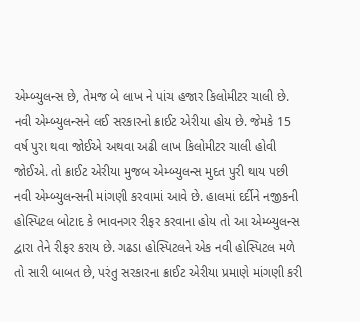એમ્બ્યુલન્સ છે, તેમજ બે લાખ ને પાંચ હજાર કિલોમીટર ચાલી છે. નવી એમ્બ્યુલન્સને લઈ સરકારનો ક્રાઈટ એરીયા હોય છે. જેમકે 15 વર્ષ પુરા થવા જોઈએ અથવા અઢી લાખ કિલોમીટર ચાલી હોવી જોઈએ. તો ક્રાઈટ એરીયા મુજબ એમ્બ્યુલન્સ મુદત પુરી થાય પછી નવી એમ્બ્યુલન્સની માંગણી કરવામાં આવે છે. હાલમાં દર્દીને નજીકની હોસ્પિટલ બોટાદ કે ભાવનગર રીફર કરવાના હોય તો આ એમ્બ્યુલન્સ દ્વારા તેને રીફર કરાય છે. ગઢડા હોસ્પિટલને એક નવી હોસ્પિટલ મળે તો સારી બાબત છે, પરંતુ સરકારના ક્રાઈટ એરીયા પ્રમાણે માંગણી કરી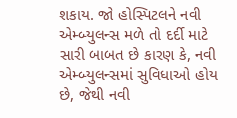શકાય. જો હોસ્પિટલને નવી એમ્બ્યુલન્સ મળે તો દર્દી માટે સારી બાબત છે કારણ કે, નવી એમ્બ્યુલન્સમાં સુવિધાઓ હોય છે, જેથી નવી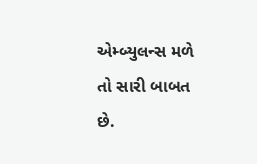એમ્બ્યુલન્સ મળે તો સારી બાબત છે.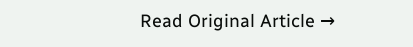Read Original Article →